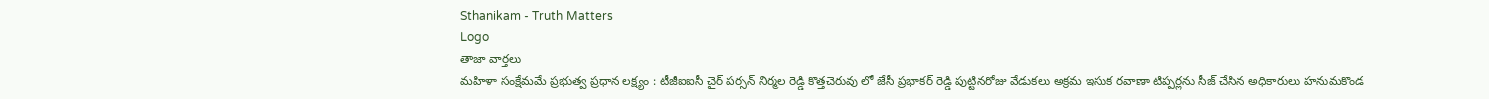Sthanikam - Truth Matters
Logo
తాజా వార్తలు
మహిళా సంక్షేమమే ప్రభుత్వ ప్రధాన లక్ష్యం : టీజీఐఐసీ చైర్ పర్సన్ నిర్మల రెడ్డి కొత్తచెరువు లో జేసీ ప్రభాకర్ రెడ్డి పుట్టినరోజు వేడుకలు అక్రమ ఇసుక రవాణా టిప్పర్లను సీజ్ చేసిన అధికారులు హనుమకొండ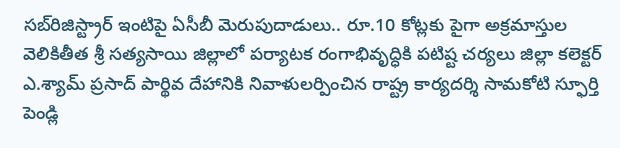సబ్‌రిజిస్ట్రార్ ఇంటిపై ఏసీబీ మెరుపుదాడులు.. రూ.10 కోట్లకు పైగా అక్రమాస్తుల వెలికితీత శ్రీ సత్యసాయి జిల్లాలో పర్యాటక రంగాభివృద్ధికి పటిష్ట చర్యలు జిల్లా కలెక్టర్ ఎ.శ్యామ్ ప్రసాద్ పార్థివ దేహానికి నివాళులర్పించిన రాష్ట్ర కార్యదర్శి సామకోటి స్ఫూర్తి పెండ్లి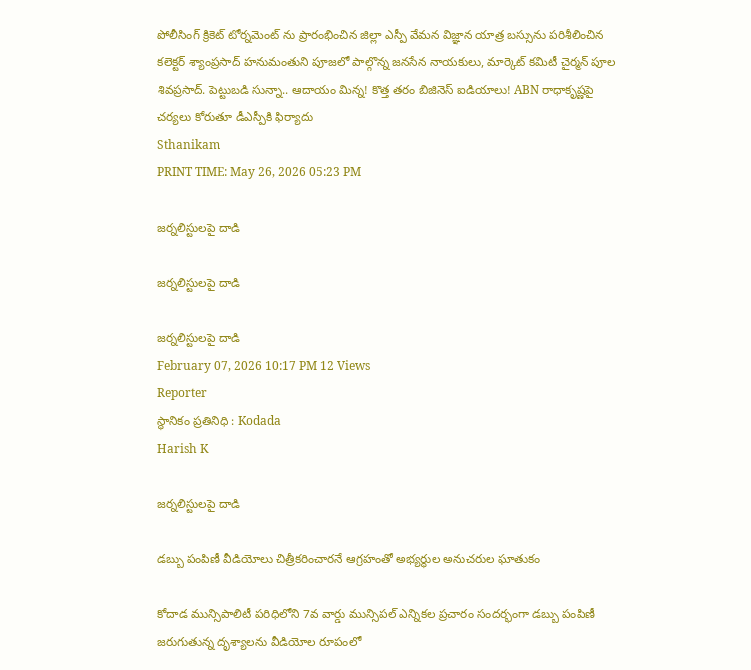పోలీసింగ్ క్రికెట్ టోర్నమెంట్ ను ప్రారంభించిన జిల్లా ఎస్పీ వేమన విజ్ఞాన యాత్ర బస్సును పరిశీలించిన కలెక్టర్ శ్యాంప్రసాద్ హనుమంతుని పూజలో పాల్గొన్న జనసేన నాయకులు, మార్కెట్ కమిటీ చైర్మన్ పూల శివప్రసాద్. పెట్టుబడి సున్నా.. ఆదాయం మిన్న! కొత్త తరం బిజినెస్ ఐడియాలు! ABN రాధాకృష్ణపై చర్యలు కోరుతూ డీఎస్పీకి ఫిర్యాదు
Sthanikam
PRINT TIME: May 26, 2026 05:23 PM

జర్నలిస్టులపై దాడి

జర్నలిస్టులపై దాడి

జర్నలిస్టులపై దాడి
February 07, 2026 10:17 PM 12 Views
Reporter
స్థానికం ప్రతినిధి : Kodada
Harish K

జర్నలిస్టులపై దాడి

డబ్బు పంపిణీ వీడియోలు చిత్రీకరించారనే ఆగ్రహంతో అభ్యర్థుల అనుచరుల ఘాతుకం

కోదాడ మున్సిపాలిటీ పరిధిలోని 7వ వార్డు మున్సిపల్ ఎన్నికల ప్రచారం సందర్భంగా డబ్బు పంపిణీ జరుగుతున్న దృశ్యాలను వీడియోల రూపంలో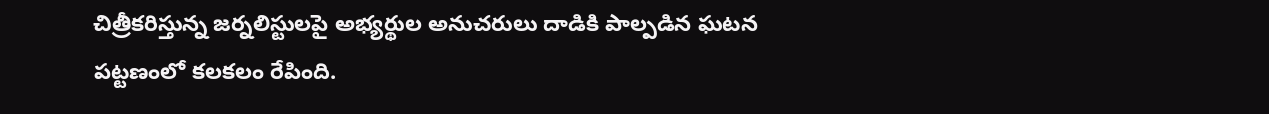చిత్రీకరిస్తున్న జర్నలిస్టులపై అభ్యర్థుల అనుచరులు దాడికి పాల్పడిన ఘటన పట్టణంలో కలకలం రేపింది.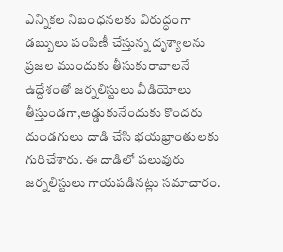ఎన్నికల నిబంధనలకు విరుద్ధంగా డబ్బులు పంపిణీ చేస్తున్న దృశ్యాలను ప్రజల ముందుకు తీసుకురావాలనే ఉద్దేశంతో జర్నలిస్టులు వీడియోలు తీస్తుండగా,అడ్డుకునేందుకు కొందరు దుండగులు దాడి చేసి భయభ్రాంతులకు గురిచేశారు. ఈ దాడిలో పలువురు జర్నలిస్టులు గాయపడినట్లు సమాచారం.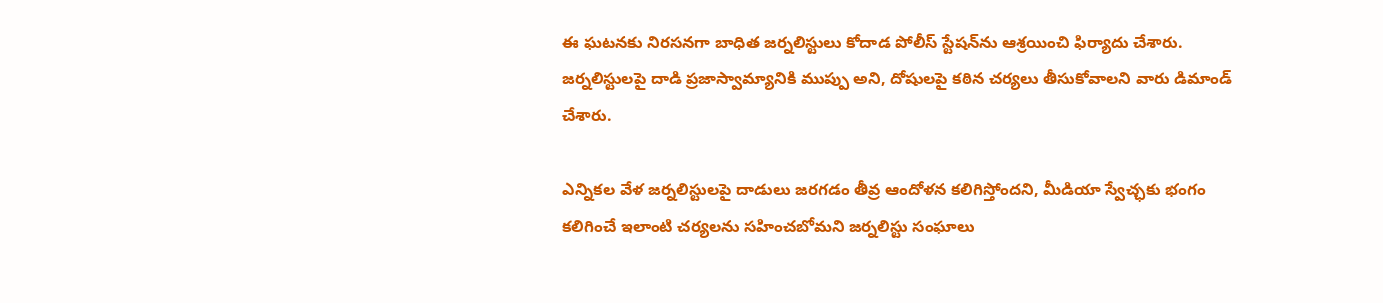ఈ ఘటనకు నిరసనగా బాధిత జర్నలిస్టులు కోదాడ పోలీస్ స్టేషన్‌ను ఆశ్రయించి ఫిర్యాదు చేశారు. జర్నలిస్టులపై దాడి ప్రజాస్వామ్యానికి ముప్పు అని, దోషులపై కఠిన చర్యలు తీసుకోవాలని వారు డిమాండ్ చేశారు.

ఎన్నికల వేళ జర్నలిస్టులపై దాడులు జరగడం తీవ్ర ఆందోళన కలిగిస్తోందని, మీడియా స్వేచ్ఛకు భంగం కలిగించే ఇలాంటి చర్యలను సహించబోమని జర్నలిస్టు సంఘాలు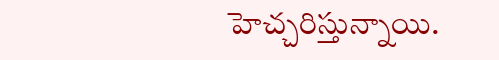హెచ్చరిస్తున్నాయి.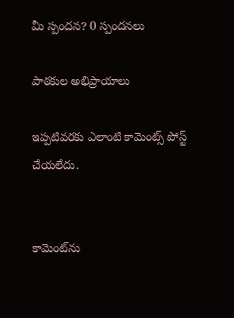మీ స్పందన? 0 స్పందనలు

పాఠకుల అభిప్రాయాలు

ఇప్పటివరకు ఎలాంటి కామెంట్స్ పోస్ట్ చేయలేదు.


కామెంట్‌ను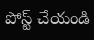పోస్ట్ చేయండి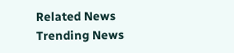Related News
Trending News